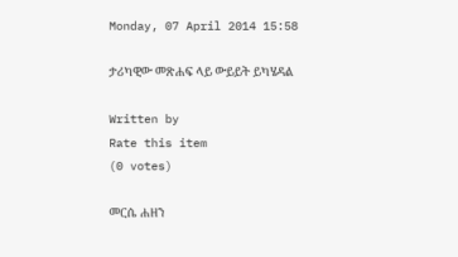Monday, 07 April 2014 15:58

ታሪካዊው መጽሐፍ ላይ ውይይት ይካሄዳል

Written by
Rate this item
(0 votes)

መርሴ ሐዘን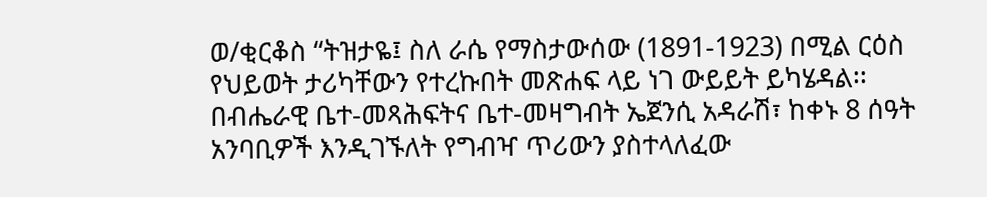ወ/ቂርቆስ “ትዝታዬ፤ ስለ ራሴ የማስታውሰው (1891-1923) በሚል ርዕስ የህይወት ታሪካቸውን የተረኩበት መጽሐፍ ላይ ነገ ውይይት ይካሄዳል፡፡ በብሔራዊ ቤተ-መጻሕፍትና ቤተ-መዛግብት ኤጀንሲ አዳራሽ፣ ከቀኑ 8 ሰዓት አንባቢዎች እንዲገኙለት የግብዣ ጥሪውን ያስተላለፈው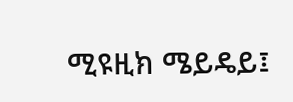ሚዩዚክ ሜይዴይ፤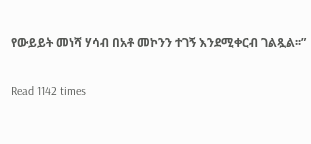የውይይት መነሻ ሃሳብ በአቶ መኮንን ተገኝ እንደሚቀርብ ገልጿል፡፡”

Read 1142 times